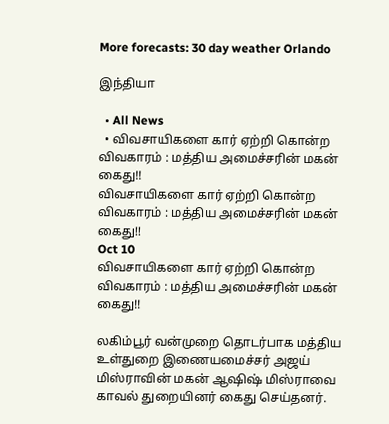More forecasts: 30 day weather Orlando

இந்தியா

  • All News
  • விவசாயிகளை கார் ஏற்றி கொன்ற விவகாரம் : மத்திய அமைச்சரின் மகன் கைது!!
விவசாயிகளை கார் ஏற்றி கொன்ற விவகாரம் : மத்திய அமைச்சரின் மகன் கைது!!
Oct 10
விவசாயிகளை கார் ஏற்றி கொன்ற விவகாரம் : மத்திய அமைச்சரின் மகன் கைது!!

லகிம்பூர் வன்முறை தொடர்பாக மத்திய உள்துறை இணையமைச்சர் அஜய் மிஸ்ராவின் மகன் ஆஷிஷ் மிஸ்ராவை காவல் துறையினர் கைது செய்தனர்.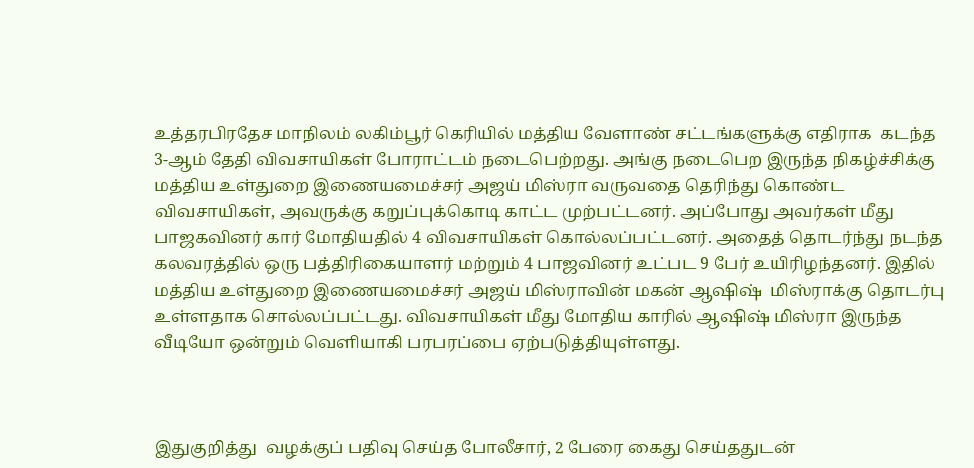உத்தரபிரதேச மாநிலம் லகிம்பூர் கெரியில் மத்திய வேளாண் சட்டங்களுக்கு எதிராக  கடந்த 3-ஆம் தேதி விவசாயிகள் போராட்டம் நடைபெற்றது. அங்கு நடைபெற இருந்த நிகழ்ச்சிக்கு  மத்திய உள்துறை இணையமைச்சர் அஜய் மிஸ்ரா வருவதை தெரிந்து கொண்ட விவசாயிகள், அவருக்கு கறுப்புக்கொடி காட்ட முற்பட்டனர். அப்போது அவர்கள் மீது பாஜகவினர் கார் மோதியதில் 4 விவசாயிகள் கொல்லப்பட்டனர். அதைத் தொடர்ந்து நடந்த கலவரத்தில் ஒரு பத்திரிகையாளர் மற்றும் 4 பாஜவினர் உட்பட 9 பேர் உயிரிழந்தனர். இதில் மத்திய உள்துறை இணையமைச்சர் அஜய் மிஸ்ராவின் மகன் ஆஷிஷ்  மிஸ்ராக்கு தொடர்பு உள்ளதாக சொல்லப்பட்டது. விவசாயிகள் மீது மோதிய காரில் ஆஷிஷ் மிஸ்ரா இருந்த வீடியோ ஒன்றும் வெளியாகி பரபரப்பை ஏற்படுத்தியுள்ளது.



இதுகுறித்து  வழக்குப் பதிவு செய்த போலீசார், 2 பேரை கைது செய்ததுடன்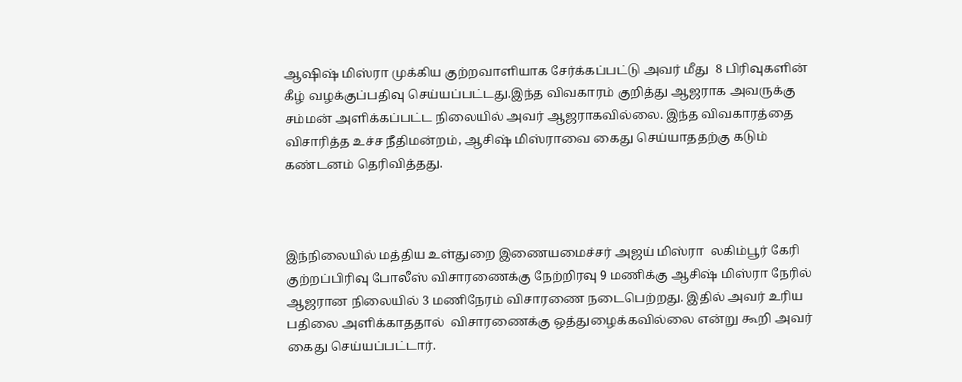ஆஷிஷ் மிஸ்ரா முக்கிய குற்றவாளியாக சேர்க்கப்பட்டு அவர் மீது  8 பிரிவுகளின் கீழ் வழக்குப்பதிவு செய்யப்பட்டது.இந்த விவகாரம் குறித்து ஆஜராக அவருக்கு சம்மன் அளிக்கப்பட்ட நிலையில் அவர் ஆஜராகவில்லை. இந்த விவகாரத்தை விசாரித்த உச்ச நீதிமன்றம், ஆசிஷ் மிஸ்ராவை கைது செய்யாததற்கு கடும் கண்டனம் தெரிவித்தது.



இந்நிலையில் மத்திய உள்துறை இணையமைச்சர் அஜய் மிஸ்ரா  லகிம்பூர் கேரி குற்றப்பிரிவு போலீஸ் விசாரணைக்கு நேற்றிரவு 9 மணிக்கு ஆசிஷ் மிஸ்ரா நேரில் ஆஜரான நிலையில் 3 மணிநேரம் விசாரணை நடைபெற்றது. இதில் அவர் உரிய பதிலை அளிக்காததால்  விசாரணைக்கு ஒத்துழைக்கவில்லை என்று கூறி அவர் கைது செய்யப்பட்டார்.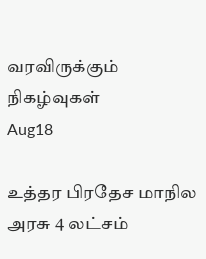வரவிருக்கும் நிகழ்வுகள்
Aug18

உத்தர பிரதேச மாநில அரசு 4 லட்சம்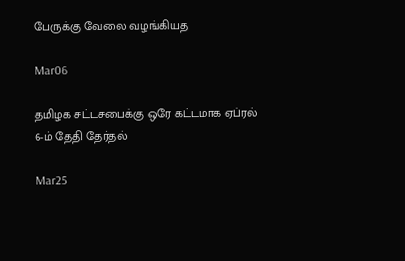பேருக்கு வேலை வழங்கியத

Mar06

தமிழக சட்டசபைக்கு ஒரே கட்டமாக ஏப்ரல் 6-ம் தேதி தேர்தல்

Mar25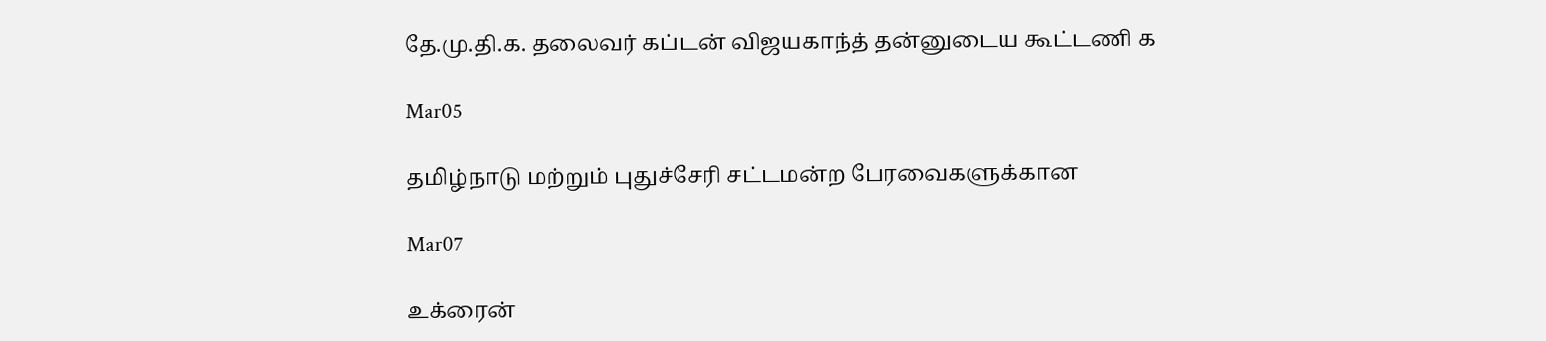தே.மு.தி.க. தலைவர் கப்டன் விஜயகாந்த் தன்னுடைய கூட்டணி க

Mar05

தமிழ்நாடு மற்றும் புதுச்சேரி சட்டமன்ற பேரவைகளுக்கான

Mar07

உக்ரைன்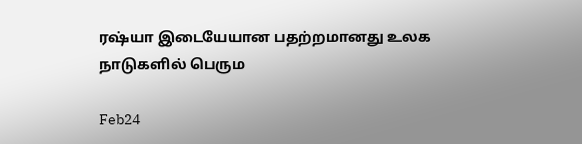ரஷ்யா இடையேயான பதற்றமானது உலக நாடுகளில் பெரும

Feb24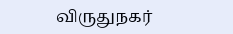விருதுநகர்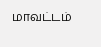மாவட்டம்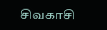சிவகாசி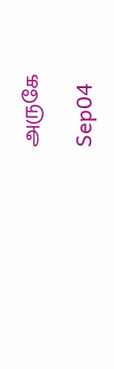அருகே

Sep04